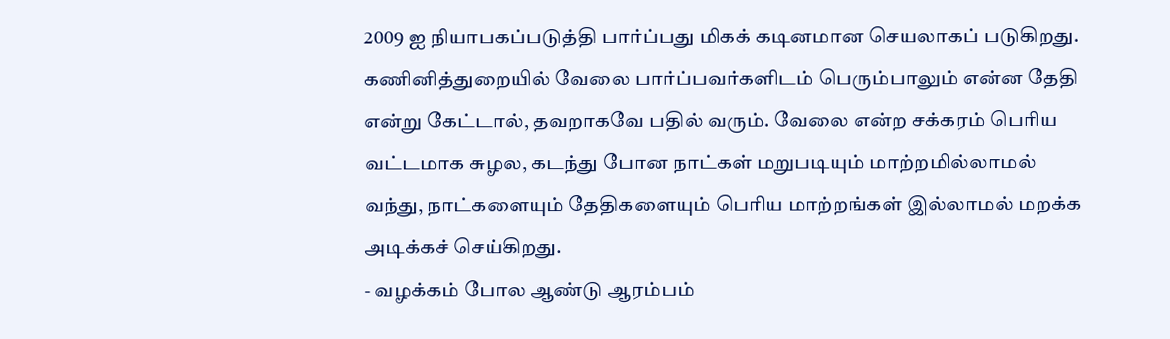2009 ஐ நியாபகப்படுத்தி பார்ப்பது மிகக் கடினமான செயலாகப் படுகிறது. கணினித்துறையில் வேலை பார்ப்பவர்களிடம் பெரும்பாலும் என்ன தேதி என்று கேட்டால், தவறாகவே பதில் வரும். வேலை என்ற சக்கரம் பெரிய வட்டமாக சுழல, கடந்து போன நாட்கள் மறுபடியும் மாற்றமில்லாமல் வந்து, நாட்களையும் தேதிகளையும் பெரிய மாற்றங்கள் இல்லாமல் மறக்க அடிக்கச் செய்கிறது.
- வழக்கம் போல ஆண்டு ஆரம்பம்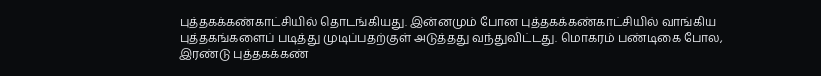புத்தகக்கண்காட்சியில் தொடங்கியது. இன்னமும் போன புத்தகக்கண்காட்சியில் வாங்கிய புத்தகங்களைப் படித்து முடிப்பதற்குள் அடுத்தது வந்துவிட்டது. மொகரம் பண்டிகை போல, இரண்டு புத்தகக்கண்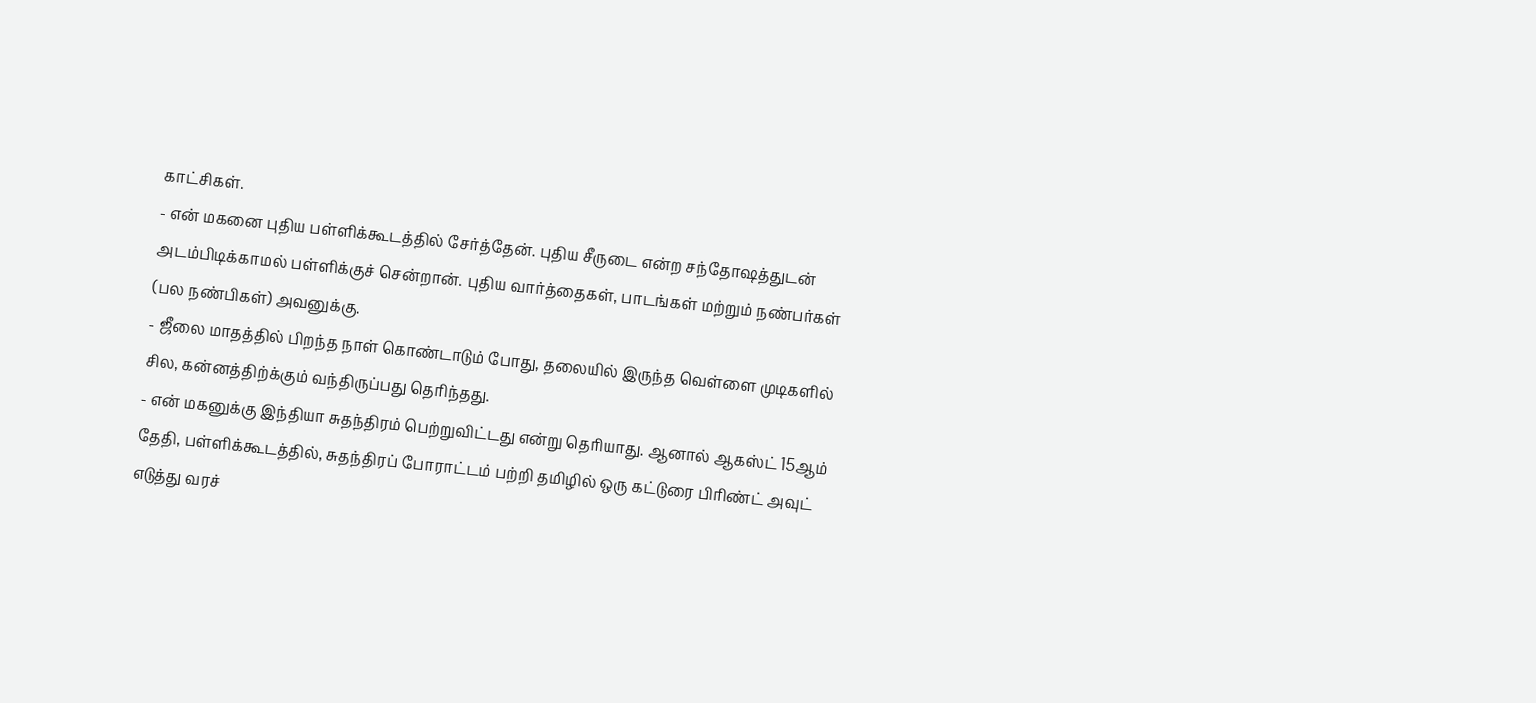காட்சிகள்.
- என் மகனை புதிய பள்ளிக்கூடத்தில் சேர்த்தேன். புதிய சீருடை என்ற சந்தோஷத்துடன் அடம்பிடிக்காமல் பள்ளிக்குச் சென்றான். புதிய வார்த்தைகள், பாடங்கள் மற்றும் நண்பர்கள் (பல நண்பிகள்) அவனுக்கு.
- ஜீலை மாதத்தில் பிறந்த நாள் கொண்டாடும் போது, தலையில் இருந்த வெள்ளை முடிகளில் சில, கன்னத்திற்க்கும் வந்திருப்பது தெரிந்தது.
- என் மகனுக்கு இந்தியா சுதந்திரம் பெற்றுவிட்டது என்று தெரியாது. ஆனால் ஆகஸ்ட் 15ஆம் தேதி, பள்ளிக்கூடத்தில், சுதந்திரப் போராட்டம் பற்றி தமிழில் ஒரு கட்டுரை பிரிண்ட் அவுட் எடுத்து வரச்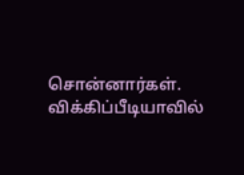சொன்னார்கள். விக்கிப்பீடியாவில்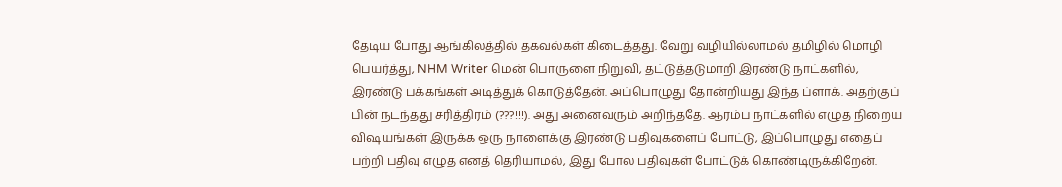தேடிய போது ஆங்கிலத்தில் தகவல்கள் கிடைத்தது. வேறு வழியில்லாமல் தமிழில் மொழி பெயர்த்து, NHM Writer மென் பொருளை நிறுவி, தட்டுத்தடுமாறி இரண்டு நாட்களில், இரண்டு பக்கங்கள் அடித்துக் கொடுத்தேன். அப்பொழுது தோன்றியது இந்த ப்ளாக். அதற்குப் பின் நடந்தது சரித்திரம் (???!!!). அது அனைவரும் அறிந்ததே. ஆரம்ப நாட்களில் எழுத நிறைய விஷயங்கள் இருக்க ஒரு நாளைக்கு இரண்டு பதிவுகளைப் போட்டு, இப்பொழுது எதைப் பற்றி பதிவு எழுத எனத் தெரியாமல், இது போல பதிவுகள் போட்டுக் கொண்டிருக்கிறேன்.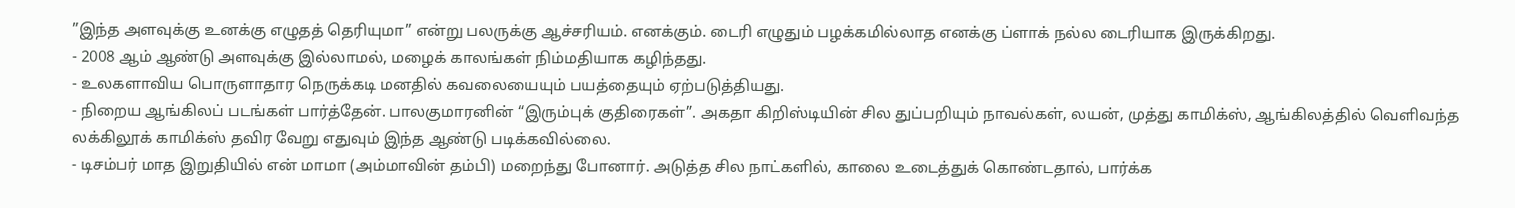”இந்த அளவுக்கு உனக்கு எழுதத் தெரியுமா” என்று பலருக்கு ஆச்சரியம். எனக்கும். டைரி எழுதும் பழக்கமில்லாத எனக்கு ப்ளாக் நல்ல டைரியாக இருக்கிறது.
- 2008 ஆம் ஆண்டு அளவுக்கு இல்லாமல், மழைக் காலங்கள் நிம்மதியாக கழிந்தது.
- உலகளாவிய பொருளாதார நெருக்கடி மனதில் கவலையையும் பயத்தையும் ஏற்படுத்தியது.
- நிறைய ஆங்கிலப் படங்கள் பார்த்தேன். பாலகுமாரனின் “இரும்புக் குதிரைகள்”. அகதா கிறிஸ்டியின் சில துப்பறியும் நாவல்கள், லயன், முத்து காமிக்ஸ், ஆங்கிலத்தில் வெளிவந்த லக்கிலூக் காமிக்ஸ் தவிர வேறு எதுவும் இந்த ஆண்டு படிக்கவில்லை.
- டிசம்பர் மாத இறுதியில் என் மாமா (அம்மாவின் தம்பி) மறைந்து போனார். அடுத்த சில நாட்களில், காலை உடைத்துக் கொண்டதால், பார்க்க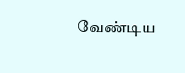வேண்டிய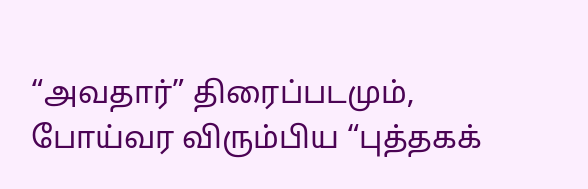“அவதார்” திரைப்படமும், போய்வர விரும்பிய “புத்தகக்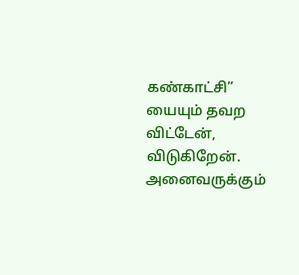கண்காட்சி” யையும் தவற விட்டேன், விடுகிறேன்.
அனைவருக்கும்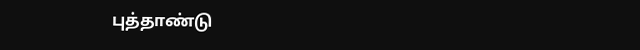புத்தாண்டு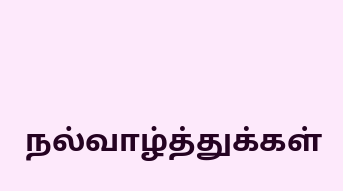நல்வாழ்த்துக்கள்